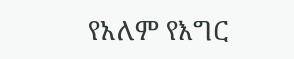የአለም የእግር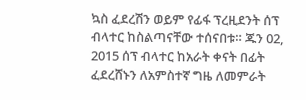ኳስ ፈደረሽን ወይም የፊፋ ፕረዚደንት ሰፕ ብላተር ከስልጣናቸው ተሰናበቱ። ጁን 02, 2015 ሰፕ ብላተር ከአራት ቀናት በፊት ፈደረሸኑን ለአምስተኛ ግዜ ለመምራት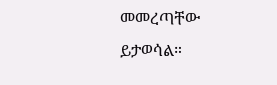መመረጣቸው ይታወሳል።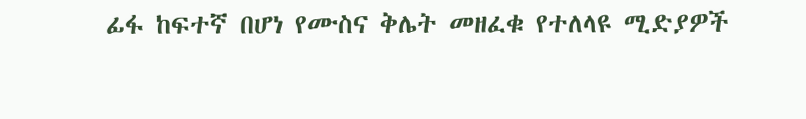ፊፋ ከፍተኛ በሆነ የሙስና ቅሌት መዘፈቁ የተለላዩ ሚድያዎች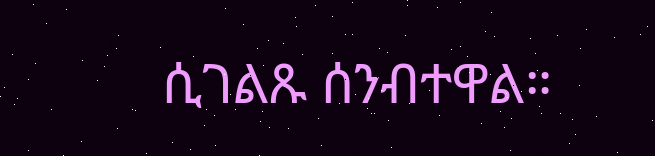ሲገልጹ ሰንብተዋል።